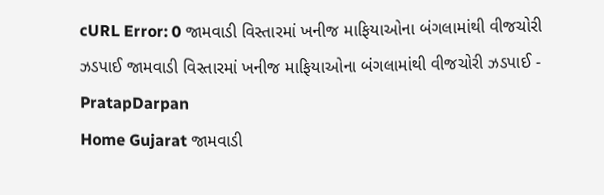cURL Error: 0 જામવાડી વિસ્તારમાં ખનીજ માફિયાઓના બંગલામાંથી વીજચોરી ઝડપાઈ જામવાડી વિસ્તારમાં ખનીજ માફિયાઓના બંગલામાંથી વીજચોરી ઝડપાઈ - PratapDarpan
Home Gujarat જામવાડી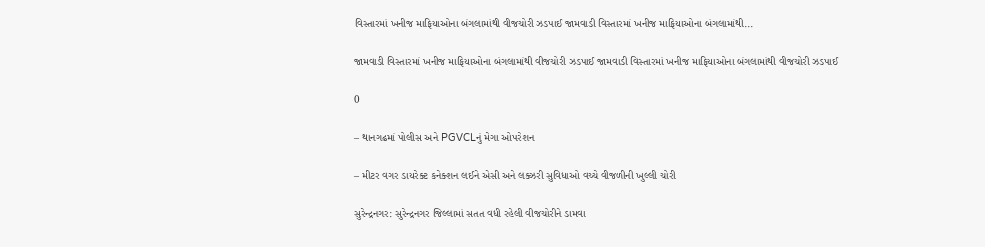વિસ્તારમાં ખનીજ માફિયાઓના બંગલામાંથી વીજચોરી ઝડપાઈ જામવાડી વિસ્તારમાં ખનીજ માફિયાઓના બંગલામાંથી...

જામવાડી વિસ્તારમાં ખનીજ માફિયાઓના બંગલામાંથી વીજચોરી ઝડપાઈ જામવાડી વિસ્તારમાં ખનીજ માફિયાઓના બંગલામાંથી વીજચોરી ઝડપાઈ

0

– થાનગઢમાં પોલીસ અને PGVCLનું મેગા ઓપરેશન

– મીટર વગર ડાયરેક્ટ કનેક્શન લઈને એસી અને લક્ઝરી સુવિધાઓ વચ્ચે વીજળીની ખુલ્લી ચોરી

સુરેન્દ્રનગર: સુરેન્દ્રનગર જિલ્લામાં સતત વધી રહેલી વીજચોરીને ડામવા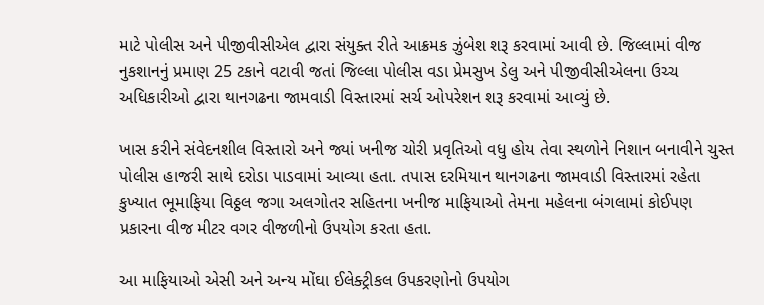માટે પોલીસ અને પીજીવીસીએલ દ્વારા સંયુક્ત રીતે આક્રમક ઝુંબેશ શરૂ કરવામાં આવી છે. જિલ્લામાં વીજ નુકશાનનું પ્રમાણ 25 ટકાને વટાવી જતાં જિલ્લા પોલીસ વડા પ્રેમસુખ ડેલુ અને પીજીવીસીએલના ઉચ્ચ અધિકારીઓ દ્વારા થાનગઢના જામવાડી વિસ્તારમાં સર્ચ ઓપરેશન શરૂ કરવામાં આવ્યું છે.

ખાસ કરીને સંવેદનશીલ વિસ્તારો અને જ્યાં ખનીજ ચોરી પ્રવૃતિઓ વધુ હોય તેવા સ્થળોને નિશાન બનાવીને ચુસ્ત પોલીસ હાજરી સાથે દરોડા પાડવામાં આવ્યા હતા. તપાસ દરમિયાન થાનગઢના જામવાડી વિસ્તારમાં રહેતા કુખ્યાત ભૂમાફિયા વિઠ્ઠલ જગા અલગોતર સહિતના ખનીજ માફિયાઓ તેમના મહેલના બંગલામાં કોઈપણ પ્રકારના વીજ મીટર વગર વીજળીનો ઉપયોગ કરતા હતા.

આ માફિયાઓ એસી અને અન્ય મોંઘા ઈલેક્ટ્રીકલ ઉપકરણોનો ઉપયોગ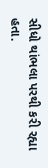સીધો થાંભલા પરથી કરી રહ્યા હતા.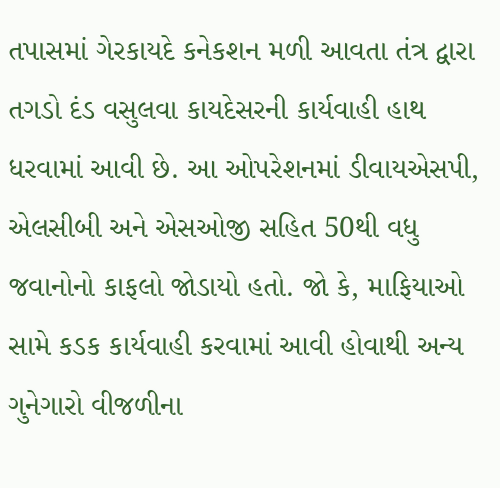તપાસમાં ગેરકાયદે કનેકશન મળી આવતા તંત્ર દ્વારા તગડો દંડ વસુલવા કાયદેસરની કાર્યવાહી હાથ ધરવામાં આવી છે. આ ઓપરેશનમાં ડીવાયએસપી, એલસીબી અને એસઓજી સહિત 50થી વધુ જવાનોનો કાફલો જોડાયો હતો. જો કે, માફિયાઓ સામે કડક કાર્યવાહી કરવામાં આવી હોવાથી અન્ય ગુનેગારો વીજળીના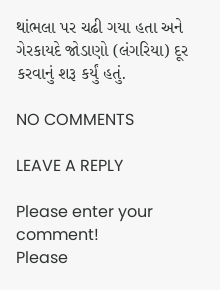થાંભલા પર ચઢી ગયા હતા અને ગેરકાયદે જોડાણો (લંગરિયા) દૂર કરવાનું શરૂ કર્યું હતું.

NO COMMENTS

LEAVE A REPLY

Please enter your comment!
Please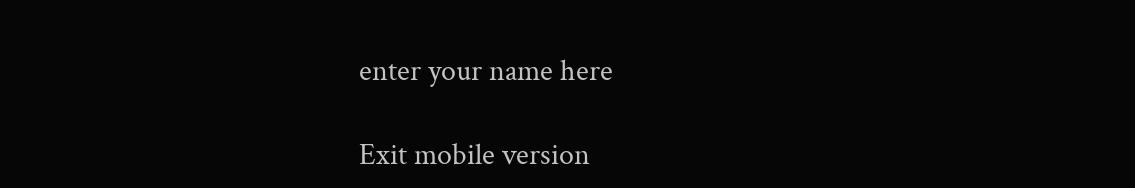enter your name here

Exit mobile version